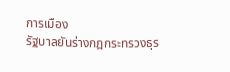การเมือง
รัฐบาลยันร่างกฎกระทรวงธุร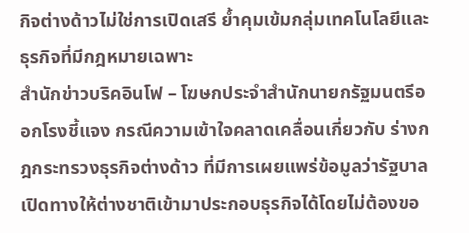กิจต่างด้าวไม่ใช่การเปิดเสรี ย้ำคุมเข้มกลุ่มเทคโนโลยีและธุรกิจที่มีกฎหมายเฉพาะ
สำนักข่าวบริคอินโฟ – โฆษกประจำสำนักนายกรัฐมนตรีออกโรงชี้แจง กรณีความเข้าใจคลาดเคลื่อนเกี่ยวกับ ร่างกฎกระทรวงธุรกิจต่างด้าว ที่มีการเผยแพร่ข้อมูลว่ารัฐบาลเปิดทางให้ต่างชาติเข้ามาประกอบธุรกิจได้โดยไม่ต้องขอ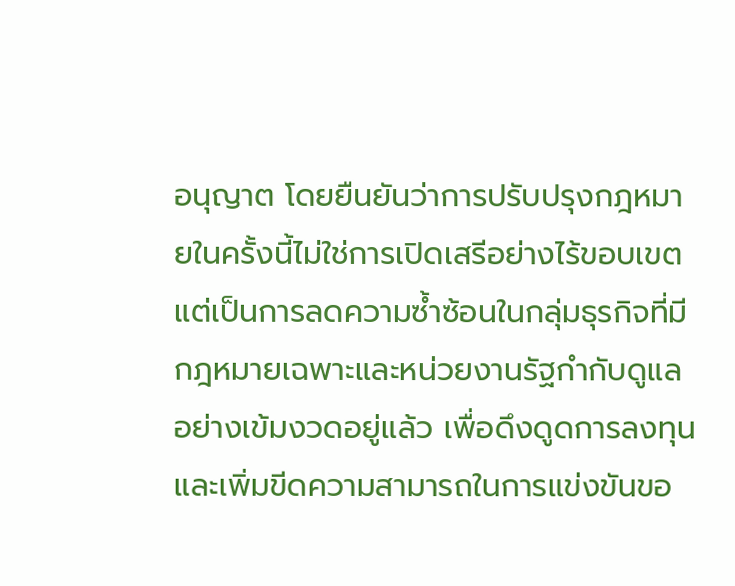อนุญาต โดยยืนยันว่าการปรับปรุงกฎหมายในครั้งนี้ไม่ใช่การเปิดเสรีอย่างไร้ขอบเขต แต่เป็นการลดความซ้ำซ้อนในกลุ่มธุรกิจที่มีกฎหมายเฉพาะและหน่วยงานรัฐกำกับดูแลอย่างเข้มงวดอยู่แล้ว เพื่อดึงดูดการลงทุนและเพิ่มขีดความสามารถในการแข่งขันขอ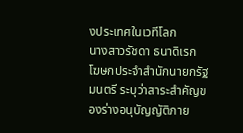งประเทศในเวทีโลก
นางสาวรัชดา ธนาดิเรก โฆษกประจำสำนักนายกรัฐมนตรี ระบุว่าสาระสำคัญของร่างอนุบัญญัติภาย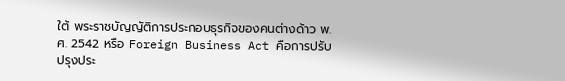ใต้ พระราชบัญญัติการประกอบธุรกิจของคนต่างด้าว พ.ศ. 2542 หรือ Foreign Business Act คือการปรับปรุงประ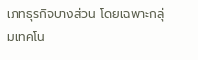เภทธุรกิจบางส่วน โดยเฉพาะกลุ่มเทคโน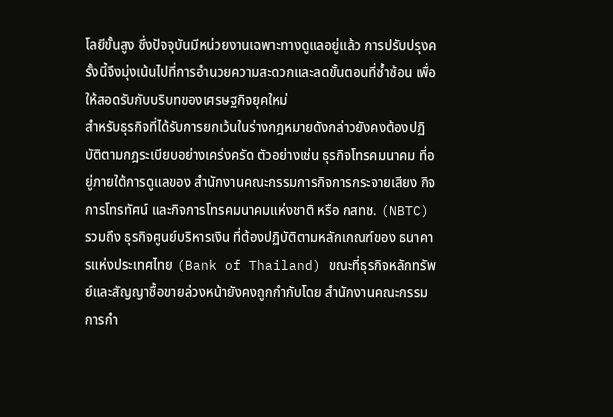โลยีขั้นสูง ซึ่งปัจจุบันมีหน่วยงานเฉพาะทางดูแลอยู่แล้ว การปรับปรุงครั้งนี้จึงมุ่งเน้นไปที่การอำนวยความสะดวกและลดขั้นตอนที่ซ้ำซ้อน เพื่อให้สอดรับกับบริบทของเศรษฐกิจยุคใหม่
สำหรับธุรกิจที่ได้รับการยกเว้นในร่างกฎหมายดังกล่าวยังคงต้องปฏิบัติตามกฎระเบียบอย่างเคร่งครัด ตัวอย่างเช่น ธุรกิจโทรคมนาคม ที่อยู่ภายใต้การดูแลของ สำนักงานคณะกรรมการกิจการกระจายเสียง กิจการโทรทัศน์ และกิจการโทรคมนาคมแห่งชาติ หรือ กสทช. (NBTC) รวมถึง ธุรกิจศูนย์บริหารเงิน ที่ต้องปฏิบัติตามหลักเกณฑ์ของ ธนาคารแห่งประเทศไทย (Bank of Thailand) ขณะที่ธุรกิจหลักทรัพย์และสัญญาซื้อขายล่วงหน้ายังคงถูกกำกับโดย สำนักงานคณะกรรมการกำ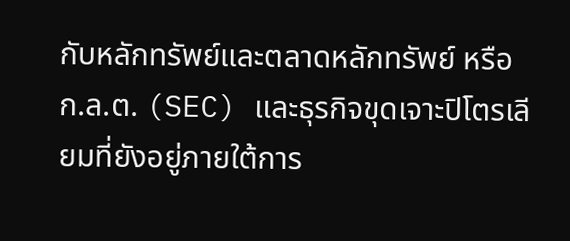กับหลักทรัพย์และตลาดหลักทรัพย์ หรือ ก.ล.ต. (SEC) และธุรกิจขุดเจาะปิโตรเลียมที่ยังอยู่ภายใต้การ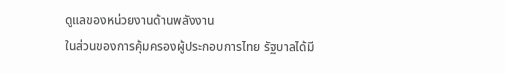ดูแลของหน่วยงานด้านพลังงาน
ในส่วนของการคุ้มครองผู้ประกอบการไทย รัฐบาลได้มี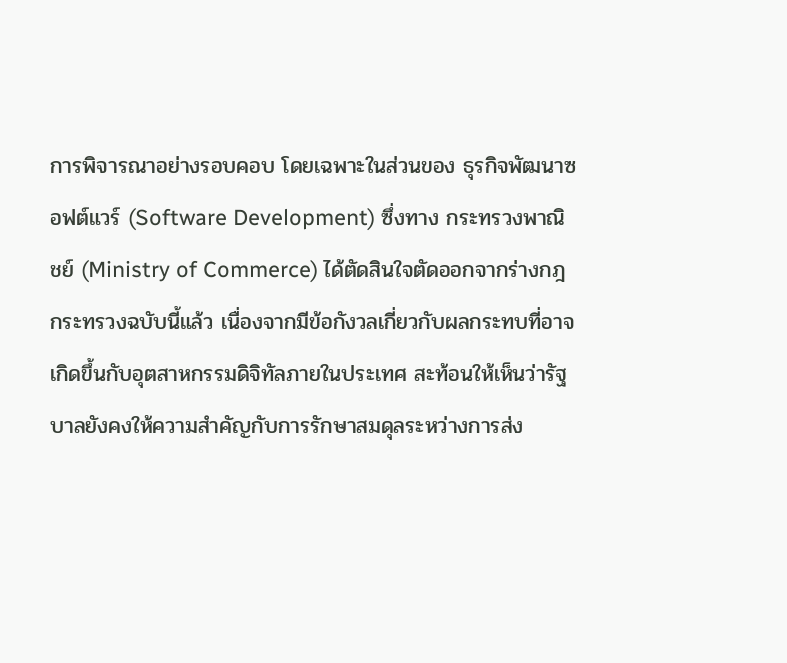การพิจารณาอย่างรอบคอบ โดยเฉพาะในส่วนของ ธุรกิจพัฒนาซอฟต์แวร์ (Software Development) ซึ่งทาง กระทรวงพาณิชย์ (Ministry of Commerce) ได้ตัดสินใจตัดออกจากร่างกฎกระทรวงฉบับนี้แล้ว เนื่องจากมีข้อกังวลเกี่ยวกับผลกระทบที่อาจเกิดขึ้นกับอุตสาหกรรมดิจิทัลภายในประเทศ สะท้อนให้เห็นว่ารัฐบาลยังคงให้ความสำคัญกับการรักษาสมดุลระหว่างการส่ง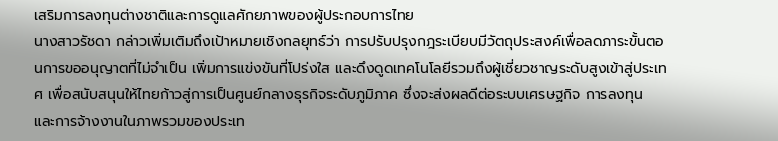เสริมการลงทุนต่างชาติและการดูแลศักยภาพของผู้ประกอบการไทย
นางสาวรัชดา กล่าวเพิ่มเติมถึงเป้าหมายเชิงกลยุทธ์ว่า การปรับปรุงกฎระเบียบมีวัตถุประสงค์เพื่อลดภาระขั้นตอนการขออนุญาตที่ไม่จำเป็น เพิ่มการแข่งขันที่โปร่งใส และดึงดูดเทคโนโลยีรวมถึงผู้เชี่ยวชาญระดับสูงเข้าสู่ประเทศ เพื่อสนับสนุนให้ไทยก้าวสู่การเป็นศูนย์กลางธุรกิจระดับภูมิภาค ซึ่งจะส่งผลดีต่อระบบเศรษฐกิจ การลงทุน และการจ้างงานในภาพรวมของประเท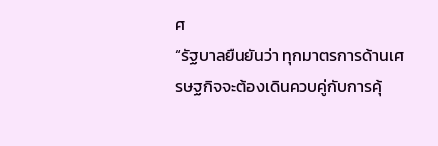ศ
“รัฐบาลยืนยันว่า ทุกมาตรการด้านเศรษฐกิจจะต้องเดินควบคู่กับการคุ้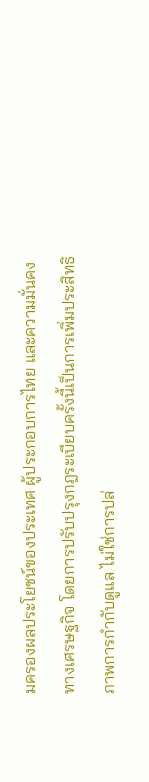มครองผลประโยชน์ของประเทศ ผู้ประกอบการไทย และความมั่นคงทางเศรษฐกิจ โดยการปรับปรุงกฎระเบียบครั้งนี้เป็นการเพิ่มประสิทธิภาพการกำกับดูแล ไม่ใช่การปล่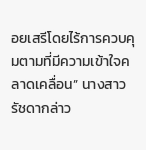อยเสรีโดยไร้การควบคุมตามที่มีความเข้าใจคลาดเคลื่อน” นางสาวรัชดากล่าว